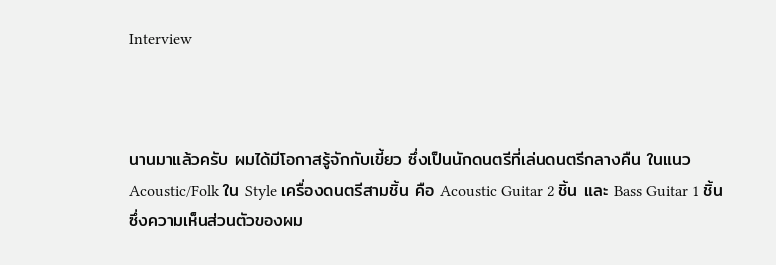Interview



นานมาแล้วครับ ผมได้มีโอกาสรู้จักกับเขี้ยว ซึ่งเป็นนักดนตรีที่เล่นดนตรีกลางคืน ในแนว Acoustic/Folk ใน Style เครื่องดนตรีสามชิ้น คือ Acoustic Guitar 2 ชิ้น และ Bass Guitar 1 ชิ้น ซึ่งความเห็นส่วนตัวของผม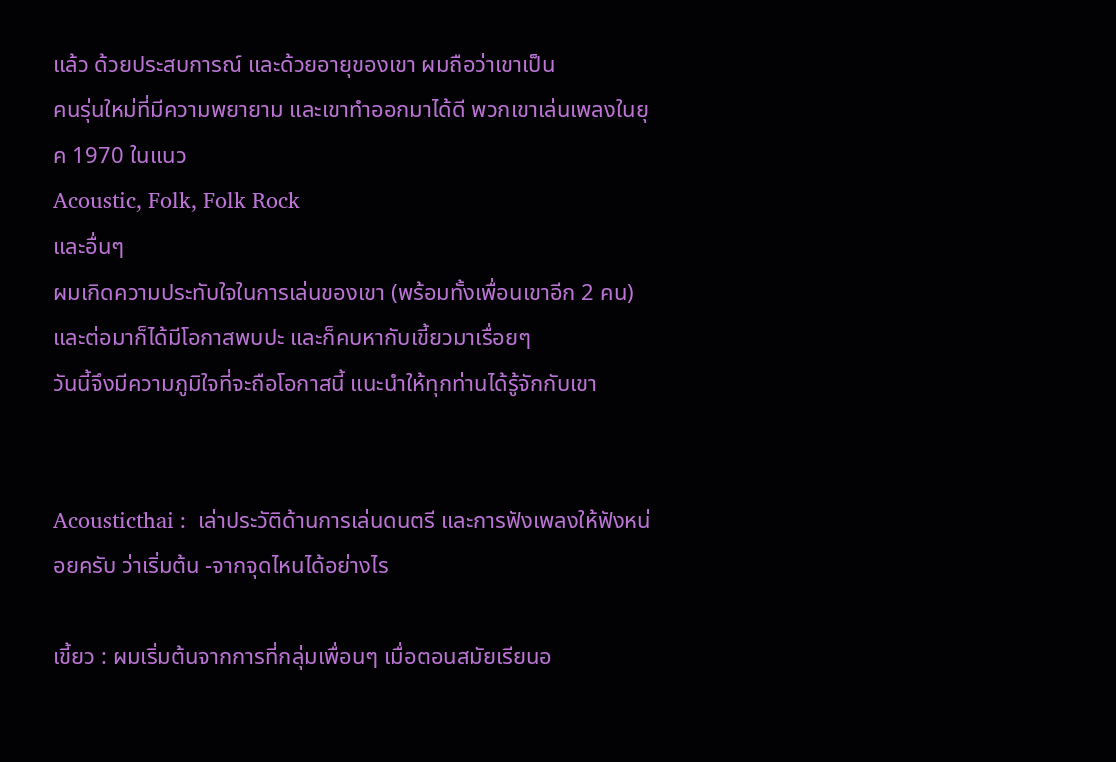แล้ว ด้วยประสบการณ์ และด้วยอายุของเขา ผมถือว่าเขาเป็น
คนรุ่นใหม่ที่มีความพยายาม และเขาทำออกมาได้ดี พวกเขาเล่นเพลงในยุค 1970 ในแนว
Acoustic, Folk, Folk Rock
และอื่นๆ
ผมเกิดความประทับใจในการเล่นของเขา (พร้อมทั้งเพื่อนเขาอีก 2 คน) และต่อมาก็ได้มีโอกาสพบปะ และก็คบหากับเขี้ยวมาเรื่อยๆ
วันนี้จึงมีความภูมิใจที่จะถือโอกาสนี้ แนะนำให้ทุกท่านได้รู้จักกับเขา


Acousticthai :  เล่าประวัติด้านการเล่นดนตรี และการฟังเพลงให้ฟังหน่อยครับ ว่าเริ่มต้น -จากจุดไหนได้อย่างไร

เขี้ยว : ผมเริ่มต้นจากการที่กลุ่มเพื่อนๆ เมื่อตอนสมัยเรียนอ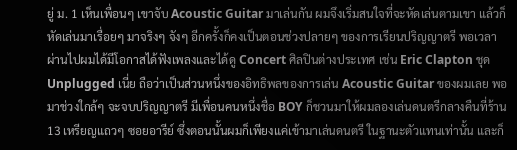ยู่ ม. 1 เห็นเพื่อนๆ เขาจับ Acoustic Guitar มาเล่นกัน ผมจึงเริ่มสนใจที่จะหัดเล่นตามเขา แล้วก็หัดเล่นมาเรื่อยๆ มาจริงๆ จังๆ อีกครั้งก็คงเป็นตอนช่วงปลายๆ ของการเรียนปริญญาตรี พอเวลาผ่านไปผมได้มีโอกาสได้ฟังเพลงและได้ดู Concert ศิลปินต่างประเทศ เช่น Eric Clapton ชุด Unplugged เนี่ย ถือว่าเป็นส่วนหนึ่งของอิทธิพลของการเล่น Acoustic Guitar ของผมเลย พอมาช่วงใกล้ๆ จะจบปริญญาตรี มีเพื่อนคนหนึ่งชื่อ BOY ก็ชวนมาให้ผมลองเล่นดนตรีกลางคืนที่ร้าน 13 เหรียญแถวๆ ซอยอารีย์ ซึ่งตอนนั้นผมก็เพียงแค่เข้ามาเล่นดนตรี ในฐานะตัวแทนเท่านั้น และก็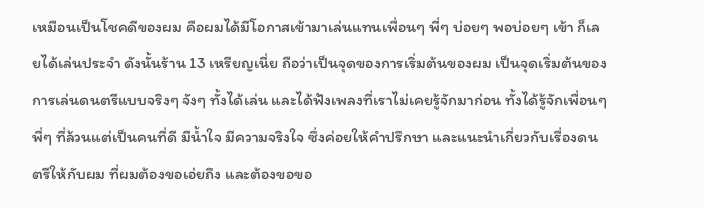เหมือนเป็นโชคดีของผม คือผมได้มีโอกาสเข้ามาเล่นแทนเพื่อนๆ พี่ๆ บ่อยๆ พอบ่อยๆ เข้า ก็เลยได้เล่นประจำ ดังนั้นร้าน 13 เหรียญเนี่ย ถือว่าเป็นจุดของการเริ่มต้นของผม เป็นจุดเริ่มต้นของการเล่นดนตรีแบบจริงๆ จังๆ ทั้งได้เล่น และได้ฟังเพลงที่เราไม่เคยรู้จักมาก่อน ทั้งได้รู้จักเพื่อนๆ พี่ๆ ที่ล้วนแต่เป็นคนที่ดี มีน้ำใจ มีความจริงใจ ซึ่งค่อยให้คำปรึกษา และแนะนำเกี่ยวกับเรื่องดนตรีให้กับผม ที่ผมต้องขอเอ่ยถึง และต้องขอขอ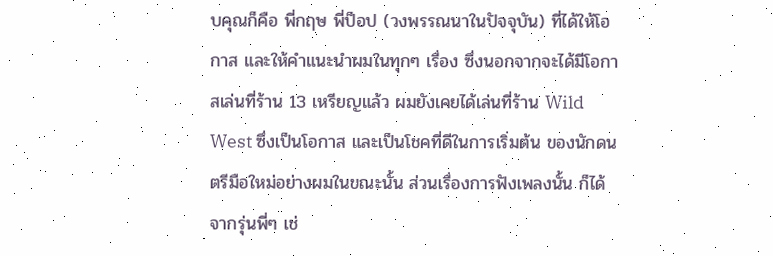บคุณก็คือ พี่กฤษ พี่ป็อป (วงพรรณนาในปัจจุบัน) ที่ได้ให้โอกาส และให้คำแนะนำผมในทุกๆ เรื่อง ซึ่งนอกจากจะได้มีโอกาสเล่นที่ร้าน 13 เหรียญแล้ว ผมยังเคยได้เล่นที่ร้าน Wild West ซึ่งเป็นโอกาส และเป็นโชคที่ดีในการเริ่มต้น ของนักดนตรีมือใหม่อย่างผมในขณะนั้น ส่วนเรื่องการฟังเพลงนั้น ก็ได้จากรุ่นพี่ๆ เช่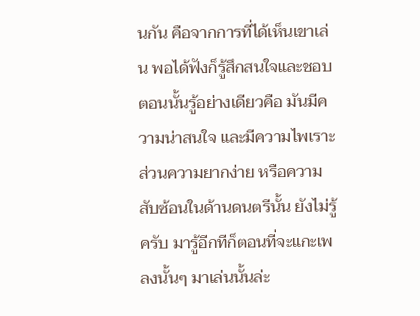นกัน คือจากการที่ได้เห็นเขาเล่น พอได้ฟังก็รู้สึกสนใจและชอบ ตอนนั้นรู้อย่างเดียวคือ มันมีความน่าสนใจ และมีความไพเราะ ส่วนความยากง่าย หรือความสับซ้อนในด้านดนตรีนั้น ยังไม่รู้ครับ มารู้อีกทีก็ตอนที่จะแกะเพลงนั้นๆ มาเล่นนั้นล่ะ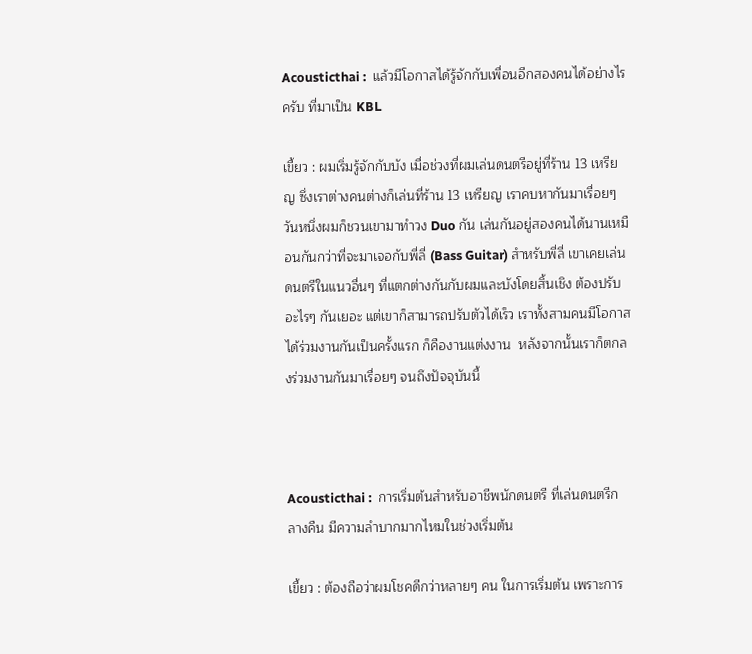Acousticthai :  แล้วมีโอกาสได้รู้จักกับเพื่อนอีกสองคนได้อย่างไรครับ ที่มาเป็น KBL

เขี้ยว : ผมเริ่มรู้จักกับบัง เมื่อช่วงที่ผมเล่นดนตรีอยู่ที่ร้าน 13 เหรียญ ซึ่งเราต่างคนต่างก็เล่นที่ร้าน 13 เหรียญ เราคบหากันมาเรื่อยๆ วันหนึ่งผมก็ชวนเขามาทำวง Duo กัน เล่นกันอยู่สองคนได้นานเหมือนกันกว่าที่จะมาเจอกับพี่ลี่ (Bass Guitar) สำหรับพี่ลี่ เขาเคยเล่นดนตรีในแนวอื่นๆ ที่แตกต่างกันกับผมและบังโดยสิ้นเชิง ต้องปรับอะไรๆ กันเยอะ แต่เขาก็สามารถปรับตัวได้เร็ว เราทั้งสามคนมีโอกาสได้ร่วมงานกันเป็นครั้งแรก ก็คืองานแต่งงาน  หลังจากนั้นเราก็ตกลงร่วมงานกันมาเรื่อยๆ จนถึงปัจจุบันนี้



Acousticthai :  การเริ่มต้นสำหรับอาชีพนักดนตรี ที่เล่นดนตรีกลางคืน มีความลำบากมากไหมในช่วงเริ่มต้น

เขี้ยว : ต้องถือว่าผมโชคดีกว่าหลายๆ คน ในการเริ่มต้น เพราะการ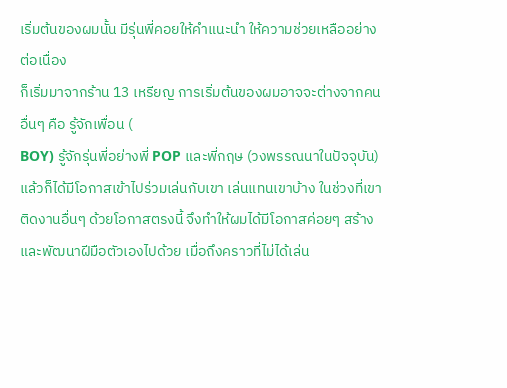เริ่มต้นของผมนั้น มีรุ่นพี่คอยให้คำแนะนำ ให้ความช่วยเหลืออย่างต่อเนื่อง
ก็เริ่มมาจากร้าน 13 เหรียญ การเริ่มต้นของผมอาจจะต่างจากคนอื่นๆ คือ รู้จักเพื่อน (
BOY) รู้จักรุ่นพี่อย่างพี่ POP และพี่กฤษ (วงพรรณนาในปัจจุบัน) แล้วก็ได้มีโอกาสเข้าไปร่วมเล่นกับเขา เล่นแทนเขาบ้าง ในช่วงที่เขาติดงานอื่นๆ ด้วยโอกาสตรงนี้ จึงทำให้ผมได้มีโอกาสค่อยๆ สร้าง และพัฒนาฝีมือตัวเองไปด้วย เมื่อถึงคราวที่ไม่ได้เล่น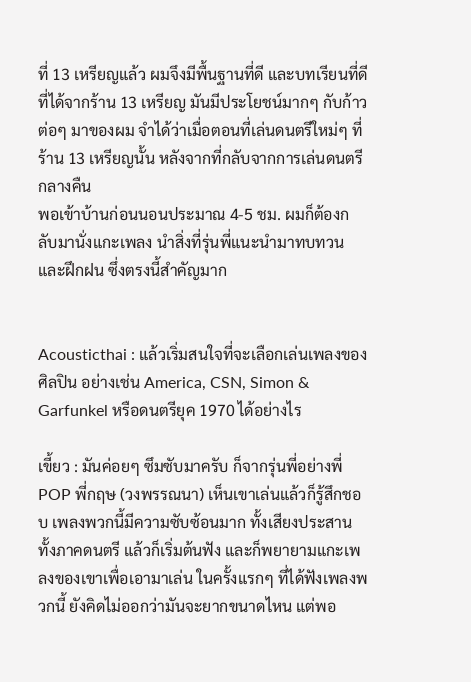ที่ 13 เหรียญแล้ว ผมจึงมีพื้นฐานที่ดี และบทเรียนที่ดี ที่ได้จากร้าน 13 เหรียญ มันมีประโยชน์มากๆ กับก้าวต่อๆ มาของผม จำได้ว่าเมื่อตอนที่เล่นดนตรีใหม่ๆ ที่ร้าน 13 เหรียญนั้น หลังจากที่กลับจากการเล่นดนตรีกลางคืน
พอเข้าบ้านก่อนนอนประมาณ 4-5 ชม. ผมก็ต้องกลับมานั่งแกะเพลง นำสิ่งที่รุ่นพี่แนะนำมาทบทวน และฝึกฝน ซึ่งตรงนี้สำคัญมาก


Acousticthai : แล้วเริ่มสนใจที่จะเลือกเล่นเพลงของศิลปิน อย่างเช่น America, CSN, Simon & Garfunkel หรือดนตรียุค 1970 ได้อย่างไร

เขี้ยว : มันค่อยๆ ซึมซับมาครับ ก็จากรุ่นพี่อย่างพี่ POP พี่กฤษ (วงพรรณนา) เห็นเขาเล่นแล้วก็รู้สึกชอบ เพลงพวกนี้มีความซับซ้อนมาก ทั้งเสียงประสาน ทั้งภาคดนตรี แล้วก็เริ่มต้นฟัง และก็พยายามแกะเพลงของเขาเพื่อเอามาเล่น ในครั้งแรกๆ ที่ได้ฟังเพลงพวกนี้ ยังคิดไม่ออกว่ามันจะยากขนาดไหน แต่พอ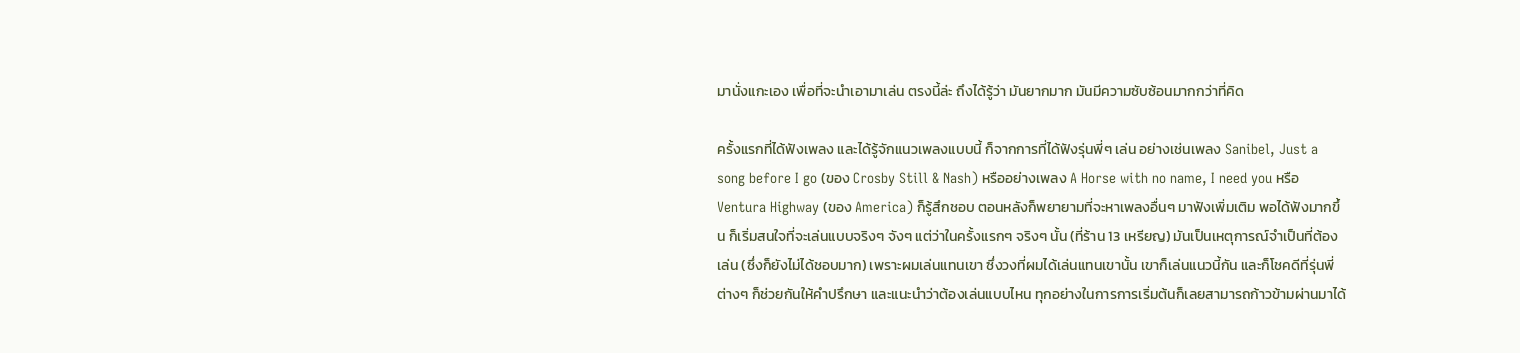มานั่งแกะเอง เพื่อที่จะนำเอามาเล่น ตรงนี้ล่ะ ถึงได้รู้ว่า มันยากมาก มันมีความซับซ้อนมากกว่าที่คิด

ครั้งแรกที่ได้ฟังเพลง และได้รู้จักแนวเพลงแบบนี้ ก็จากการที่ได้ฟังรุ่นพี่ๆ เล่น อย่างเช่นเพลง Sanibel, Just a song before I go (ของ Crosby Still & Nash) หรืออย่างเพลง A Horse with no name, I need you หรือ Ventura Highway (ของ America) ก็รู้สึกชอบ ตอนหลังก็พยายามที่จะหาเพลงอื่นๆ มาฟังเพิ่มเติม พอได้ฟังมากขึ้น ก็เริ่มสนใจที่จะเล่นแบบจริงๆ จังๆ แต่ว่าในครั้งแรกๆ จริงๆ นั้น (ที่ร้าน 13 เหรียญ) มันเป็นเหตุการณ์จำเป็นที่ต้องเล่น (ซึ่งก็ยังไม่ได้ชอบมาก) เพราะผมเล่นแทนเขา ซึ่งวงที่ผมได้เล่นแทนเขานั้น เขาก็เล่นแนวนี้กัน และก็โชคดีที่รุ่นพี่ต่างๆ ก็ช่วยกันให้คำปรึกษา และแนะนำว่าต้องเล่นแบบไหน ทุกอย่างในการการเริ่มต้นก็เลยสามารถก้าวข้ามผ่านมาได้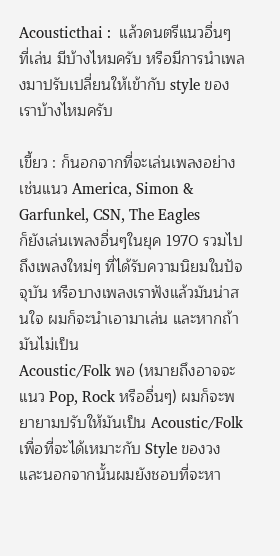Acousticthai :  แล้วดนตรีแนวอื่นๆ ที่เล่น มีบ้างไหมครับ หรือมีการนำเพลงมาปรับเปลี่ยนให้เข้ากับ style ของเราบ้างไหมครับ

เขี้ยว : ก็นอกจากที่จะเล่นเพลงอย่างเช่นแนว America, Simon & Garfunkel, CSN, The Eagles
ก็ยังเล่นเพลงอื่นๆในยุค 1970 รวมไปถึงเพลงใหม่ๆ ที่ได้รับความนิยมในปัจจุบัน หรือบางเพลงเราฟังแล้วมันน่าสนใจ ผมก็จะนำเอามาเล่น และหากถ้ามันไม่เป็น
Acoustic/Folk พอ (หมายถึงอาจจะแนว Pop, Rock หรืออื่นๆ) ผมก็จะพยายามปรับให้มันเป็น Acoustic/Folk เพื่อที่จะได้เหมาะกับ Style ของวง และนอกจากนั้นผมยังชอบที่จะหา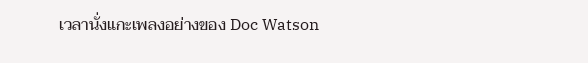เวลานั่งแกะเพลงอย่างของ Doc Watson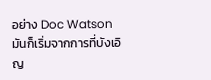อย่าง Doc Watson
มันก็เริ่มจากการที่บังเอิญ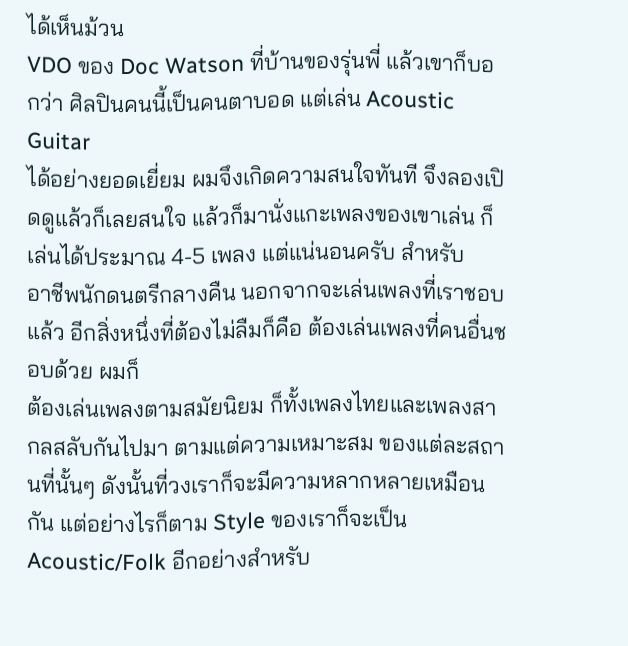ได้เห็นม้วน
VDO ของ Doc Watson ที่บ้านของรุ่นพี่ แล้วเขาก็บอกว่า ศิลปินคนนี้เป็นคนตาบอด แต่เล่น Acoustic Guitar
ได้อย่างยอดเยี่ยม ผมจึงเกิดความสนใจทันที จึงลองเปิดดูแล้วก็เลยสนใจ แล้วก็มานั่งแกะเพลงของเขาเล่น ก็เล่นได้ประมาณ 4-5 เพลง แต่แน่นอนครับ สำหรับ
อาชีพนักดนตรีกลางคืน นอกจากจะเล่นเพลงที่เราชอบแล้ว อีกสิ่งหนึ่งที่ต้องไม่ลืมก็คือ ต้องเล่นเพลงที่คนอื่นชอบด้วย ผมก็
ต้องเล่นเพลงตามสมัยนิยม ก็ทั้งเพลงไทยและเพลงสากลสลับกันไปมา ตามแต่ความเหมาะสม ของแต่ละสถานที่นั้นๆ ดังนั้นที่วงเราก็จะมีความหลากหลายเหมือนกัน แต่อย่างไรก็ตาม Style ของเราก็จะเป็น Acoustic/Folk อีกอย่างสำหรับ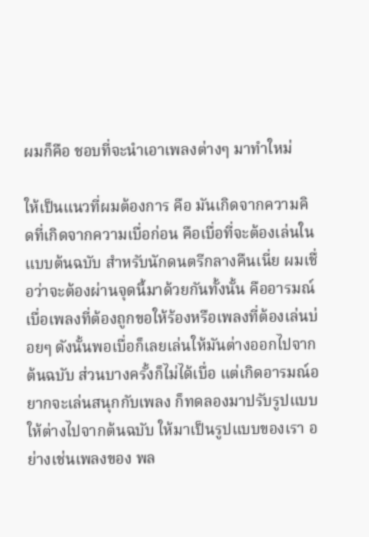ผมก็คือ ชอบที่จะนำเอาเพลงต่างๆ มาทำใหม่

ให้เป็นแนวที่ผมต้องการ คือ มันเกิดจากความคิดที่เกิดจากความเบื่อก่อน คือเบื่อที่จะต้องเล่นในแบบต้นฉบับ สำหรับนักดนตรีกลางคืนเนี่ย ผมเชื่อว่าจะต้องผ่านจุดนี้มาด้วยกันทั้งนั้น คืออารมณ์เบื่อเพลงที่ต้องถูกขอให้ร้องหรือเพลงที่ต้องเล่นบ่อยๆ ดังนั้นพอเบื่อก็เลยเล่นให้มันต่างออกไปจากต้นฉบับ ส่วนบางครั้งก็ไม่ได้เบื่อ แต่เกิดอารมณ์อยากจะเล่นสนุกกับเพลง ก็ทดลองมาปรับรูปแบบให้ต่างไปจากต้นฉบับ ให้มาเป็นรูปแบบของเรา อย่างเช่นเพลงของ พล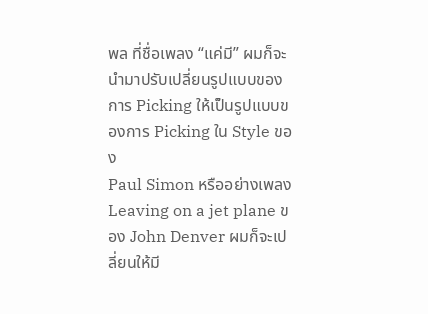พล ที่ชื่อเพลง “แค่มี” ผมก็จะนำมาปรับเปลี่ยนรูปแบบของการ Picking ให้เป็นรูปแบบของการ Picking ใน Style ของ
Paul Simon หรืออย่างเพลง Leaving on a jet plane ของ John Denver ผมก็จะเปลี่ยนให้มี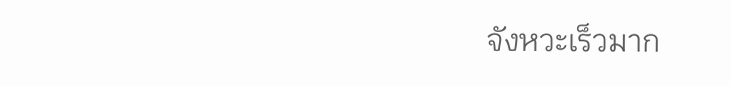จังหวะเร็วมาก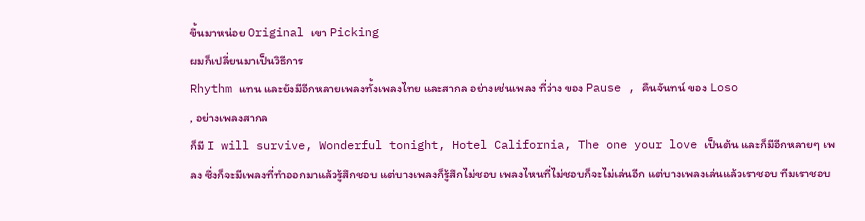ขึ้นมาหน่อย Original เขา Picking
ผมก็เปลี่ยนมาเป็นวิธีการ
Rhythm แทน และยังมีอีกหลายเพลงทั้งเพลงไทย และสากล อย่างเช่นเพลง ที่ว่าง ของ Pause , คืนจันทน์ ของ Loso
, อย่างเพลงสากล
ก็มี I will survive, Wonderful tonight, Hotel California, The one your love เป็นต้น และก็มีอีกหลายๆ เพลง ซึ่งก็จะมีเพลงที่ทำออกมาแล้วรู้สึกชอบ แต่บางเพลงก็รู้สึกไม่ชอบ เพลงไหนที่ไม่ชอบก็จะไม่เล่นอีก แต่บางเพลงเล่นแล้วเราชอบ ทีมเราชอบ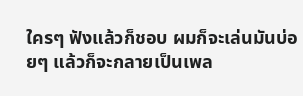ใครๆ ฟังแล้วก็ชอบ ผมก็จะเล่นมันบ่อยๆ แล้วก็จะกลายเป็นเพล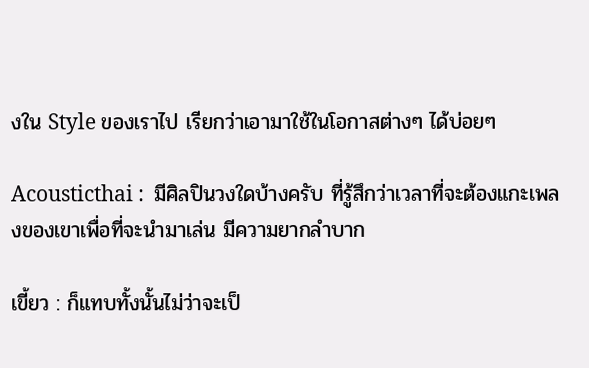งใน Style ของเราไป เรียกว่าเอามาใช้ในโอกาสต่างๆ ได้บ่อยๆ

Acousticthai :  มีศิลปินวงใดบ้างครับ ที่รู้สึกว่าเวลาที่จะต้องแกะเพลงของเขาเพื่อที่จะนำมาเล่น มีความยากลำบาก

เขี้ยว : ก็แทบทั้งนั้นไม่ว่าจะเป็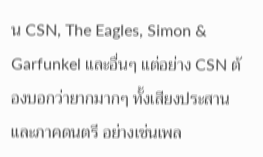น CSN, The Eagles, Simon & Garfunkel และอื่นๆ แต่อย่าง CSN ต้องบอกว่ายากมากๆ ทั้งเสียงประสานและภาคดนตรี อย่างเช่นเพล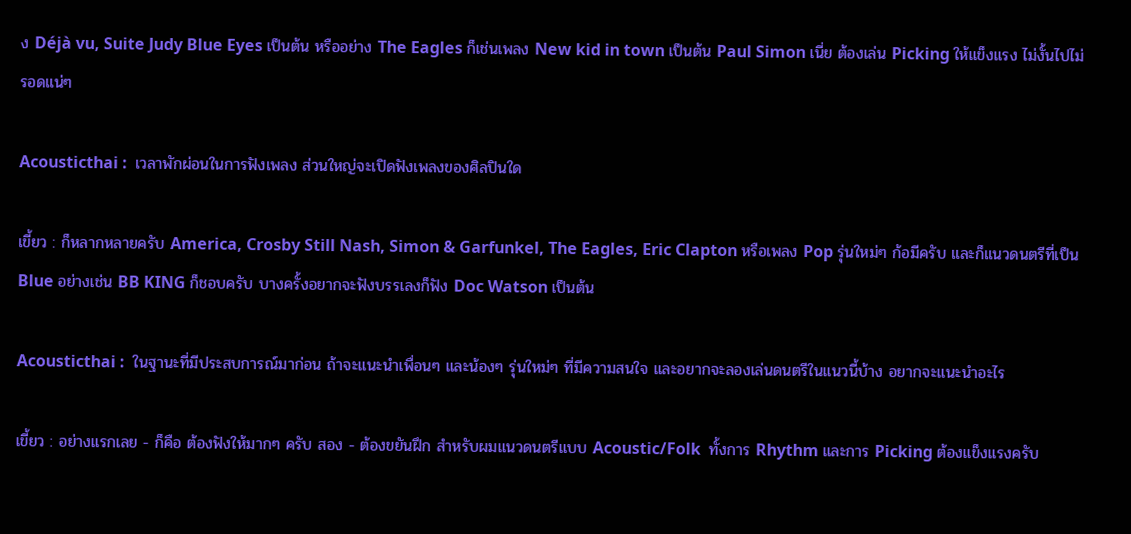ง Déjà vu, Suite Judy Blue Eyes เป็นต้น หรืออย่าง The Eagles ก็เช่นเพลง New kid in town เป็นต้น Paul Simon เนี่ย ต้องเล่น Picking ให้แข็งแรง ไม่งั้นไปไม่รอดแน่ๆ

Acousticthai :  เวลาพักผ่อนในการฟังเพลง ส่วนใหญ่จะเปิดฟังเพลงของศิลปินใด

เขี้ยว : ก็หลากหลายครับ America, Crosby Still Nash, Simon & Garfunkel, The Eagles, Eric Clapton หรือเพลง Pop รุ่นใหม่ๆ ก้อมีครับ และก็แนวดนตรีที่เป็น Blue อย่างเช่น BB KING ก็ชอบครับ บางครั้งอยากจะฟังบรรเลงก็ฟัง Doc Watson เป็นต้น

Acousticthai :  ในฐานะที่มีประสบการณ์มาก่อน ถ้าจะแนะนำเพื่อนๆ และน้องๆ รุ่นใหม่ๆ ที่มีความสนใจ และอยากจะลองเล่นดนตรีในแนวนี้บ้าง อยากจะแนะนำอะไร

เขี้ยว : อย่างแรกเลย - ก็คือ ต้องฟังให้มากๆ ครับ สอง - ต้องขยันฝึก สำหรับผมแนวดนตรีแบบ Acoustic/Folk  ทั้งการ Rhythm และการ Picking ต้องแข็งแรงครับ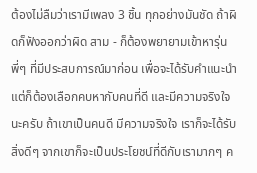ต้องไม่ลืมว่าเรามีเพลง 3 ชิ้น ทุกอย่างมันชัด ถ้าผิดก็ฟังออกว่าผิด สาม - ก็ต้องพยายามเข้าหารุ่นพี่ๆ ที่มีประสบการณ์มาก่อน เพื่อจะได้รับคำแนะนำ แต่ก็ต้องเลือกคบหากับคนที่ดี และมีความจริงใจนะครับ ถ้าเขาเป็นคนดี มีความจริงใจ เราก็จะได้รับสิ่งดีๆ จากเขาก็จะเป็นประโยชน์ที่ดีกับเรามากๆ ค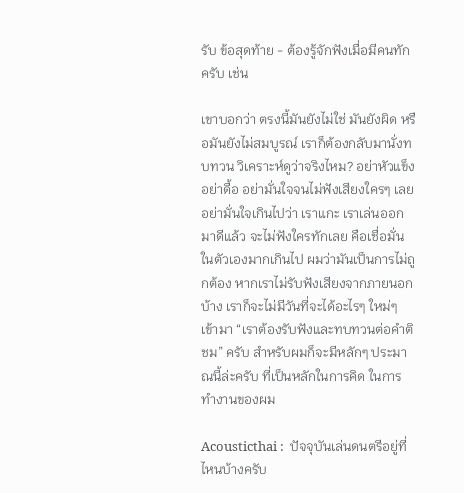รับ ข้อสุดท้าย - ต้องรู้จักฟังเมื่อมีคนทักครับ เช่น

เขาบอกว่า ตรงนี้มันยังไม่ใช่ มันยังผิด หรือมันยังไม่สมบูรณ์ เราก็ต้องกลับมานั่งทบทวน วิเคราะห์ดูว่าจริงไหม? อย่าหัวแข็ง อย่าดื้อ อย่ามั่นใจจนไม่ฟังเสียงใครๆ เลย อย่ามั่นใจเกินไปว่า เราแกะ เราเล่นออกมาดีแล้ว จะไม่ฟังใครทักเลย คือเชื่อมั่นในตัวเองมากเกินไป ผมว่ามันเป็นการไม่ถูกต้อง หากเราไม่รับฟังเสียงจากภายนอกบ้าง เราก็จะไม่มีวันที่จะได้อะไรๆ ใหม่ๆ เข้ามา “เราต้องรับฟังและทบทวนต่อคำติชม” ครับ สำหรับผมก็จะมีหลักๆ ประมาณนี้ล่ะครับ ที่เป็นหลักในการคิด ในการทำงานของผม

Acousticthai :  ปัจจุบันเล่นดนตรีอยู่ที่ไหนบ้างครับ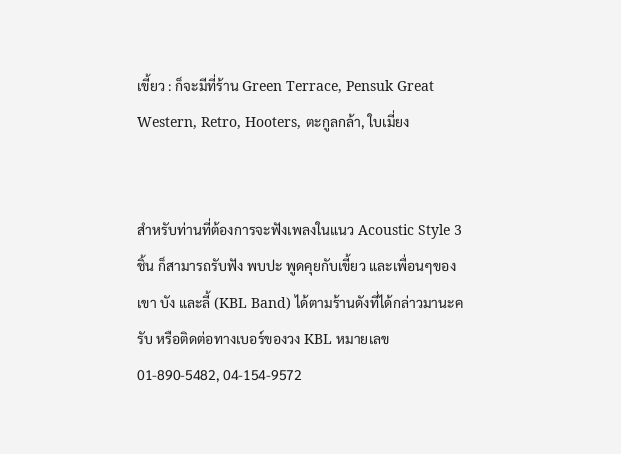เขี้ยว : ก็จะมีที่ร้าน Green Terrace, Pensuk Great Western, Retro, Hooters, ตะกูลกล้า, ใบเมี่ยง


สำหรับท่านที่ต้องการจะฟังเพลงในแนว Acoustic Style 3 ชิ้น ก็สามารถรับฟัง พบปะ พูดคุยกับเขี้ยว และเพื่อนๆของเขา บัง และลี้ (KBL Band) ได้ตามร้านดังที่ได้กล่าวมานะครับ หรือติดต่อทางเบอร์ของวง KBL หมายเลข 01-890-5482, 04-154-9572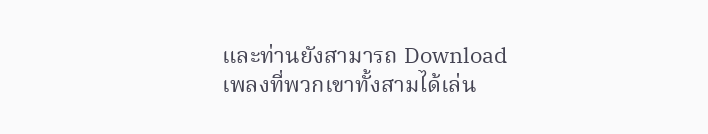และท่านยังสามารถ Download
เพลงที่พวกเขาทั้งสามได้เล่น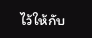ไว้ให้กับ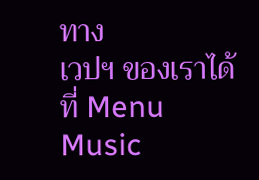ทาง
เวปฯ ของเราได้ที่ Menu  Music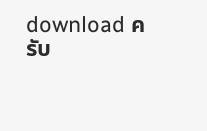download ครับ